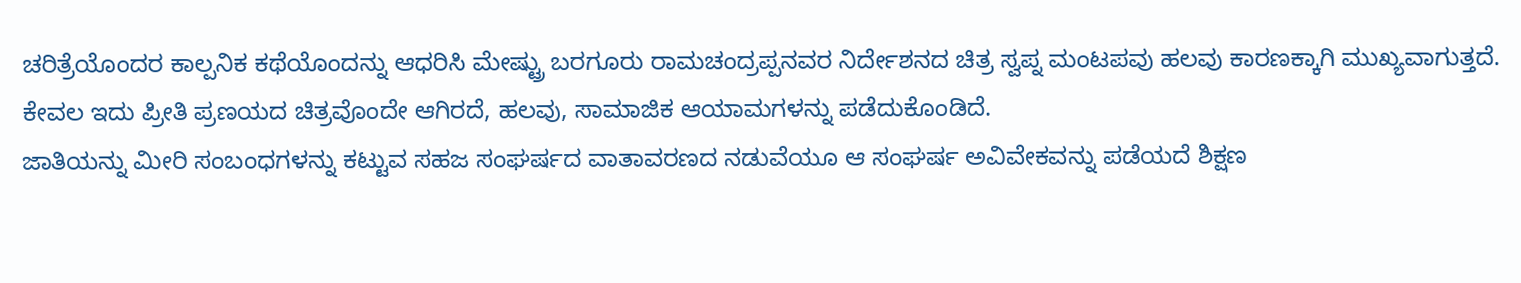ಚರಿತ್ರೆಯೊಂದರ ಕಾಲ್ಪನಿಕ ಕಥೆಯೊಂದನ್ನು ಆಧರಿಸಿ ಮೇಷ್ಟ್ರು ಬರಗೂರು ರಾಮಚಂದ್ರಪ್ಪನವರ ನಿರ್ದೇಶನದ ಚಿತ್ರ ಸ್ವಪ್ನ ಮಂಟಪವು ಹಲವು ಕಾರಣಕ್ಕಾಗಿ ಮುಖ್ಯವಾಗುತ್ತದೆ. ಕೇವಲ ಇದು ಪ್ರೀತಿ ಪ್ರಣಯದ ಚಿತ್ರವೊಂದೇ ಆಗಿರದೆ, ಹಲವು, ಸಾಮಾಜಿಕ ಆಯಾಮಗಳನ್ನು ಪಡೆದುಕೊಂಡಿದೆ.
ಜಾತಿಯನ್ನು ಮೀರಿ ಸಂಬಂಧಗಳನ್ನು ಕಟ್ಟುವ ಸಹಜ ಸಂಘರ್ಷದ ವಾತಾವರಣದ ನಡುವೆಯೂ ಆ ಸಂಘರ್ಷ ಅವಿವೇಕವನ್ನು ಪಡೆಯದೆ ಶಿಕ್ಷಣ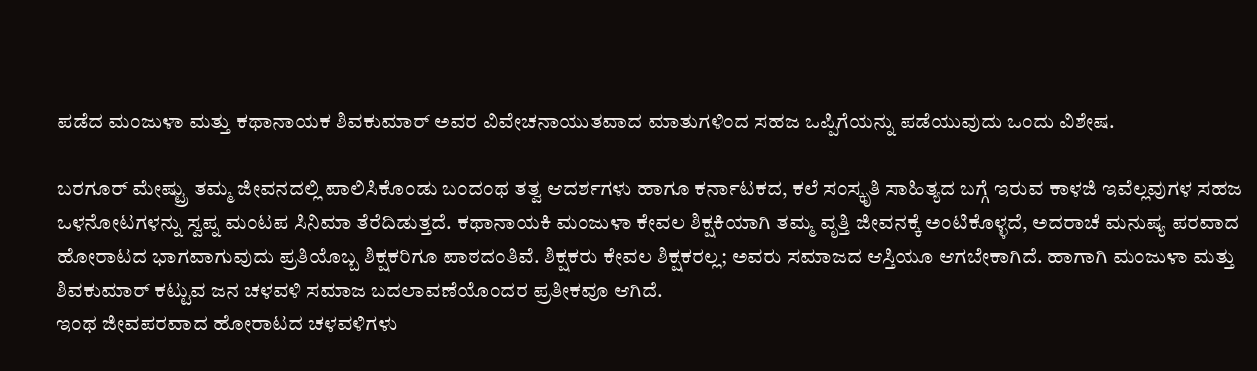ಪಡೆದ ಮಂಜುಳಾ ಮತ್ತು ಕಥಾನಾಯಕ ಶಿವಕುಮಾರ್ ಅವರ ವಿವೇಚನಾಯುತವಾದ ಮಾತುಗಳಿಂದ ಸಹಜ ಒಪ್ಪಿಗೆಯನ್ನು ಪಡೆಯುವುದು ಒಂದು ವಿಶೇಷ.

ಬರಗೂರ್ ಮೇಷ್ಟ್ರು ತಮ್ಮ ಜೀವನದಲ್ಲಿ ಪಾಲಿಸಿಕೊಂಡು ಬಂದಂಥ ತತ್ವ ಆದರ್ಶಗಳು ಹಾಗೂ ಕರ್ನಾಟಕದ, ಕಲೆ ಸಂಸ್ಕೃತಿ ಸಾಹಿತ್ಯದ ಬಗ್ಗೆ ಇರುವ ಕಾಳಜಿ ಇವೆಲ್ಲವುಗಳ ಸಹಜ ಒಳನೋಟಗಳನ್ನು ಸ್ವಪ್ನ ಮಂಟಪ ಸಿನಿಮಾ ತೆರೆದಿಡುತ್ತದೆ. ಕಥಾನಾಯಕಿ ಮಂಜುಳಾ ಕೇವಲ ಶಿಕ್ಷಕಿಯಾಗಿ ತಮ್ಮ ವೃತ್ತಿ ಜೀವನಕ್ಕೆ ಅಂಟಿಕೊಳ್ಳದೆ, ಅದರಾಚೆ ಮನುಷ್ಯ ಪರವಾದ ಹೋರಾಟದ ಭಾಗವಾಗುವುದು ಪ್ರತಿಯೊಬ್ಬ ಶಿಕ್ಷಕರಿಗೂ ಪಾಠದಂತಿವೆ. ಶಿಕ್ಷಕರು ಕೇವಲ ಶಿಕ್ಷಕರಲ್ಲ; ಅವರು ಸಮಾಜದ ಆಸ್ತಿಯೂ ಆಗಬೇಕಾಗಿದೆ. ಹಾಗಾಗಿ ಮಂಜುಳಾ ಮತ್ತು ಶಿವಕುಮಾರ್ ಕಟ್ಟುವ ಜನ ಚಳವಳಿ ಸಮಾಜ ಬದಲಾವಣೆಯೊಂದರ ಪ್ರತೀಕವೂ ಆಗಿದೆ.
ಇಂಥ ಜೀವಪರವಾದ ಹೋರಾಟದ ಚಳವಳಿಗಳು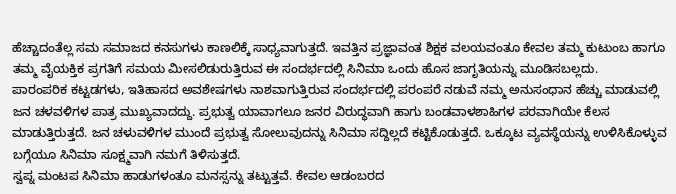ಹೆಚ್ಚಾದಂತೆಲ್ಲ ಸಮ ಸಮಾಜದ ಕನಸುಗಳು ಕಾಣಲಿಕ್ಕೆ ಸಾಧ್ಯವಾಗುತ್ತದೆ. ಇವತ್ತಿನ ಪ್ರಜ್ಞಾವಂತ ಶಿಕ್ಷಕ ವಲಯವಂತೂ ಕೇವಲ ತಮ್ಮ ಕುಟುಂಬ ಹಾಗೂ ತಮ್ಮ ವೈಯಕ್ತಿಕ ಪ್ರಗತಿಗೆ ಸಮಯ ಮೀಸಲಿಡುರುತ್ತಿರುವ ಈ ಸಂದರ್ಭದಲ್ಲಿ ಸಿನಿಮಾ ಒಂದು ಹೊಸ ಜಾಗೃತಿಯನ್ನು ಮೂಡಿಸಬಲ್ಲದು.
ಪಾರಂಪರಿಕ ಕಟ್ಟಡಗಳು, ಇತಿಹಾಸದ ಅವಶೇಷಗಳು ನಾಶವಾಗುತ್ತಿರುವ ಸಂದರ್ಭದಲ್ಲಿ ಪರಂಪರೆ ನಡುವೆ ನಮ್ಮ ಅನುಸಂಧಾನ ಹೆಚ್ಚು ಮಾಡುವಲ್ಲಿ ಜನ ಚಳವಳಿಗಳ ಪಾತ್ರ ಮುಖ್ಯವಾದದ್ದು. ಪ್ರಭುತ್ವ ಯಾವಾಗಲೂ ಜನರ ವಿರುದ್ಧವಾಗಿ ಹಾಗು ಬಂಡವಾಳಶಾಹಿಗಳ ಪರವಾಗಿಯೇ ಕೆಲಸ ಮಾಡುತ್ತಿರುತ್ತದೆ. ಜನ ಚಳುವಳಿಗಳ ಮುಂದೆ ಪ್ರಭುತ್ವ ಸೋಲುವುದನ್ನು ಸಿನಿಮಾ ಸದ್ದಿಲ್ಲದೆ ಕಟ್ಟಿಕೊಡುತ್ತದೆ. ಒಕ್ಕೂಟ ವ್ಯವಸ್ಥೆಯನ್ನು ಉಳಿಸಿಕೊಳ್ಳುವ ಬಗ್ಗೆಯೂ ಸಿನಿಮಾ ಸೂಕ್ಷ್ಮವಾಗಿ ನಮಗೆ ತಿಳಿಸುತ್ತದೆ.
ಸ್ವಪ್ನ ಮಂಟಪ ಸಿನಿಮಾ ಹಾಡುಗಳಂತೂ ಮನಸ್ಸನ್ನು ತಟ್ಟುತ್ತವೆ. ಕೇವಲ ಆಡಂಬರದ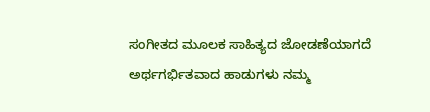ಸಂಗೀತದ ಮೂಲಕ ಸಾಹಿತ್ಯದ ಜೋಡಣೆಯಾಗದೆ ಅರ್ಥಗರ್ಭಿತವಾದ ಹಾಡುಗಳು ನಮ್ಮ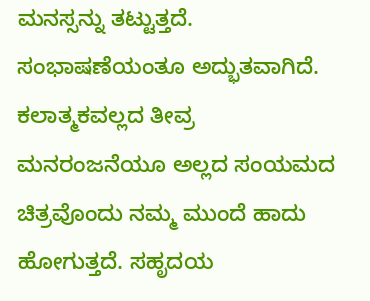ಮನಸ್ಸನ್ನು ತಟ್ಟುತ್ತದೆ. ಸಂಭಾಷಣೆಯಂತೂ ಅದ್ಭುತವಾಗಿದೆ. ಕಲಾತ್ಮಕವಲ್ಲದ ತೀವ್ರ ಮನರಂಜನೆಯೂ ಅಲ್ಲದ ಸಂಯಮದ ಚಿತ್ರವೊಂದು ನಮ್ಮ ಮುಂದೆ ಹಾದು ಹೋಗುತ್ತದೆ. ಸಹೃದಯ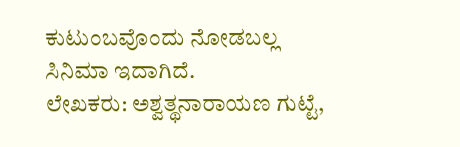ಕುಟುಂಬವೊಂದು ನೋಡಬಲ್ಲ ಸಿನಿಮಾ ಇದಾಗಿದೆ.
ಲೇಖಕರು: ಅಶ್ವತ್ಥನಾರಾಯಣ ಗುಟ್ಟೆ,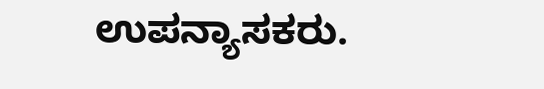ಉಪನ್ಯಾಸಕರು.